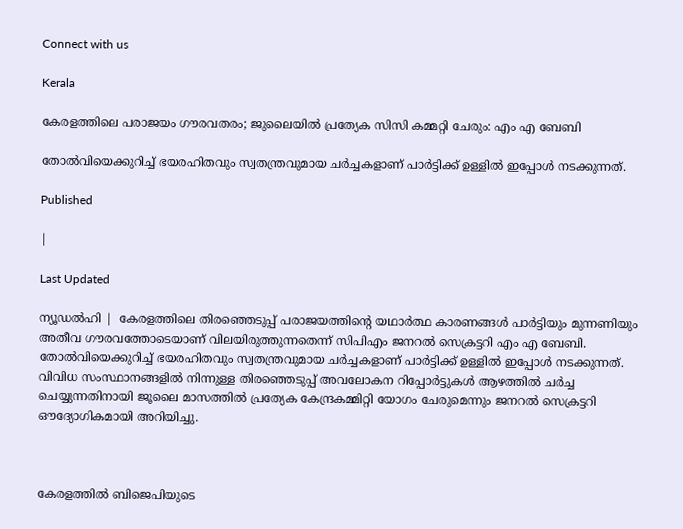Connect with us

Kerala

കേരളത്തിലെ പരാജയം ഗൗരവതരം; ജുലൈയില്‍ പ്രത്യേക സിസി കമ്മറ്റി ചേരും: എം എ ബേബി

തോല്‍വിയെക്കുറിച്ച് ഭയരഹിതവും സ്വതന്ത്രവുമായ ചര്‍ച്ചകളാണ് പാര്‍ട്ടിക്ക് ഉള്ളില്‍ ഇപ്പോള്‍ നടക്കുന്നത്.

Published

|

Last Updated

ന്യൂഡല്‍ഹി |  കേരളത്തിലെ തിരഞ്ഞെടുപ്പ് പരാജയത്തിന്റെ യഥാര്‍ത്ഥ കാരണങ്ങള്‍ പാര്‍ട്ടിയും മുന്നണിയും അതീവ ഗൗരവത്തോടെയാണ് വിലയിരുത്തുന്നതെന്ന് സിപിഎം ജനറല്‍ സെക്രട്ടറി എം എ ബേബി. തോല്‍വിയെക്കുറിച്ച് ഭയരഹിതവും സ്വതന്ത്രവുമായ ചര്‍ച്ചകളാണ് പാര്‍ട്ടിക്ക് ഉള്ളില്‍ ഇപ്പോള്‍ നടക്കുന്നത്. വിവിധ സംസ്ഥാനങ്ങളില്‍ നിന്നുള്ള തിരഞ്ഞെടുപ്പ് അവലോകന റിപ്പോര്‍ട്ടുകള്‍ ആഴത്തില്‍ ചര്‍ച്ച ചെയ്യുന്നതിനായി ജൂലൈ മാസത്തില്‍ പ്രത്യേക കേന്ദ്രകമ്മിറ്റി യോഗം ചേരുമെന്നും ജനറല്‍ സെക്രട്ടറി ഔദ്യോഗികമായി അറിയിച്ചു.



കേരളത്തില്‍ ബിജെപിയുടെ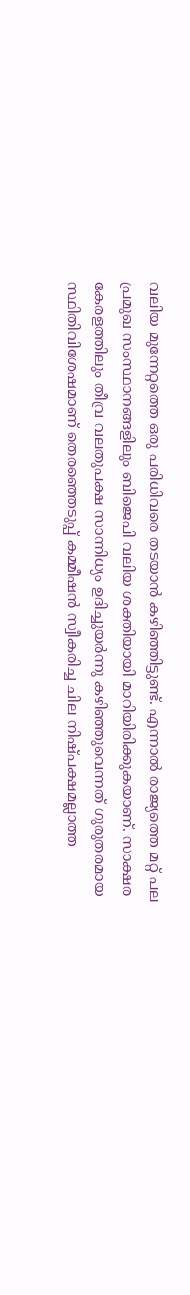വലിയ മുന്നേറ്റത്തെ ഒരു പരിധിവരെ തടയാന്‍ കഴിഞ്ഞിട്ടുണ്ട്. എന്നാല്‍ രാജ്യത്തെ മറ്റ് പല പ്രമുഖ സംസ്ഥാനങ്ങളിലും ബിജെപി വലിയ ശക്തിയായി മാറിയിരിക്കുകയാണ്. സാക്ഷര കേരളത്തിലും തീവ്ര വലതുപക്ഷ സാന്നിധ്യം ഉദിച്ചുയര്‍ന്നു കഴിഞ്ഞുവെന്നത് ഗുരുതരമായ സ്ഥിതിവിശേഷമാണ് തെരഞ്ഞെടുപ്പ് കമ്മീഷന്‍ സ്വീകരിച്ച ചില നിഷ്പക്ഷമല്ലാത്ത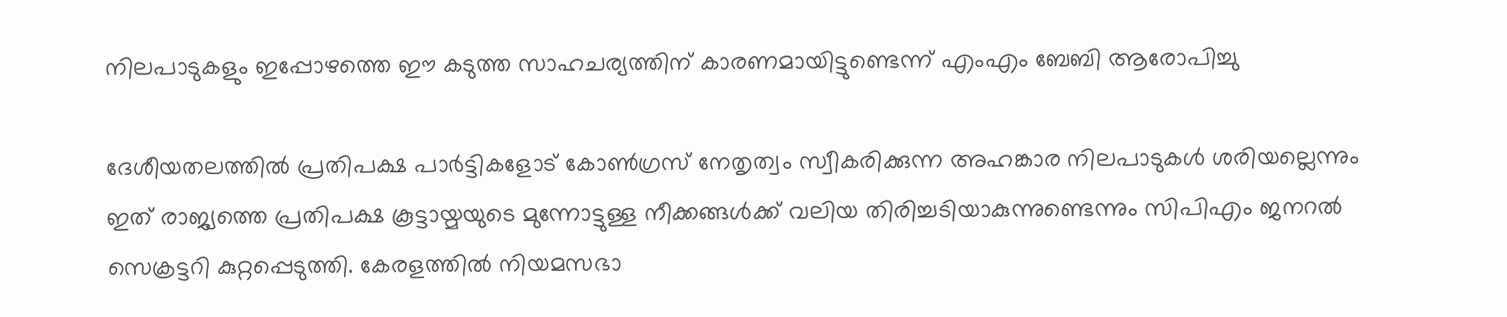നിലപാടുകളും ഇപ്പോഴത്തെ ഈ കടുത്ത സാഹചര്യത്തിന് കാരണമായിട്ടുണ്ടെന്ന് എംഎം ബേബി ആരോപിച്ചു

ദേശീയതലത്തില്‍ പ്രതിപക്ഷ പാര്‍ട്ടികളോട് കോണ്‍ഗ്രസ് നേതൃത്വം സ്വീകരിക്കുന്ന അഹങ്കാര നിലപാടുകള്‍ ശരിയല്ലെന്നും ഇത് രാജ്യത്തെ പ്രതിപക്ഷ കൂട്ടായ്മയുടെ മുന്നോട്ടുള്ള നീക്കങ്ങള്‍ക്ക് വലിയ തിരിച്ചടിയാകുന്നുണ്ടെന്നും സിപിഎം ജനറല്‍ സെക്രട്ടറി കുറ്റപ്പെടുത്തി. കേരളത്തില്‍ നിയമസഭാ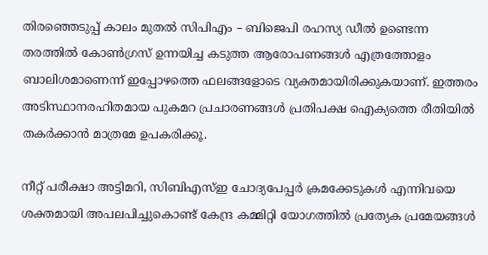തിരഞ്ഞെടുപ്പ് കാലം മുതല്‍ സിപിഎം – ബിജെപി രഹസ്യ ഡീല്‍ ഉണ്ടെന്ന തരത്തില്‍ കോണ്‍ഗ്രസ് ഉന്നയിച്ച കടുത്ത ആരോപണങ്ങള്‍ എത്രത്തോളം ബാലിശമാണെന്ന് ഇപ്പോഴത്തെ ഫലങ്ങളോടെ വ്യക്തമായിരിക്കുകയാണ്. ഇത്തരം അടിസ്ഥാനരഹിതമായ പുകമറ പ്രചാരണങ്ങള്‍ പ്രതിപക്ഷ ഐക്യത്തെ രീതിയില്‍ തകര്‍ക്കാന്‍ മാത്രമേ ഉപകരിക്കൂ.

നീറ്റ് പരീക്ഷാ അട്ടിമറി, സിബിഎസ്ഇ ചോദ്യപേപ്പര്‍ ക്രമക്കേടുകള്‍ എന്നിവയെ ശക്തമായി അപലപിച്ചുകൊണ്ട് കേന്ദ്ര കമ്മിറ്റി യോഗത്തില്‍ പ്രത്യേക പ്രമേയങ്ങള്‍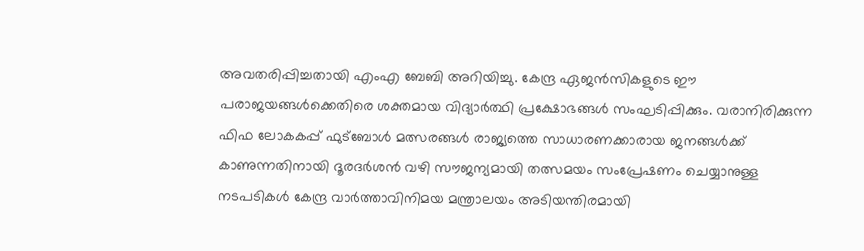അവതരിപ്പിച്ചതായി എംഎ ബേബി അറിയിച്ചു. കേന്ദ്ര ഏജന്‍സികളുടെ ഈ പരാജയങ്ങള്‍ക്കെതിരെ ശക്തമായ വിദ്യാര്‍ത്ഥി പ്രക്ഷോഭങ്ങള്‍ സംഘടിപ്പിക്കും. വരാനിരിക്കുന്ന ഫിഫ ലോകകപ്പ് ഫുട്‌ബോള്‍ മത്സരങ്ങള്‍ രാജ്യത്തെ സാധാരണക്കാരായ ജനങ്ങള്‍ക്ക് കാണുന്നതിനായി ദൂരദര്‍ശന്‍ വഴി സൗജന്യമായി തത്സമയം സംപ്രേഷണം ചെയ്യാനുള്ള നടപടികള്‍ കേന്ദ്ര വാര്‍ത്താവിനിമയ മന്ത്രാലയം അടിയന്തിരമായി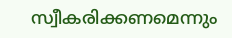സ്വീകരിക്കണമെന്നും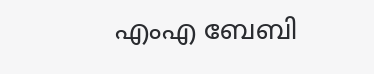എംഎ ബേബി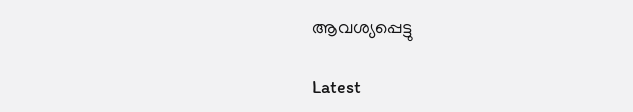ആവശ്യപ്പെട്ടു

Latest